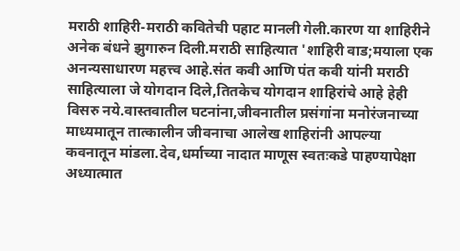मराठी शाहिरी-मराठी कवितेची पहाट मानली गेली.कारण या शाहिरीने अनेक बंधने झुगारुन दिली.मराठी साहित्यात 'शाहिरी वाड;मयाला एक अनन्यसाधारण महत्त्व आहे.संत कवी आणि पंत कवी यांनी मराठी साहित्याला जे योगदान दिले,तितकेच योगदान शाहिरांचे आहे हेही विसरु नये.वास्तवातील घटनांना,जीवनातील प्रसंगांना मनोरंजनाच्या माध्यमातून तात्कालीन जीवनाचा आलेख शाहिरांनी आपल्या कवनातून मांडला.देव,धर्माच्या नादात माणूस स्वतःकडे पाहण्यापेक्षा अध्यात्मात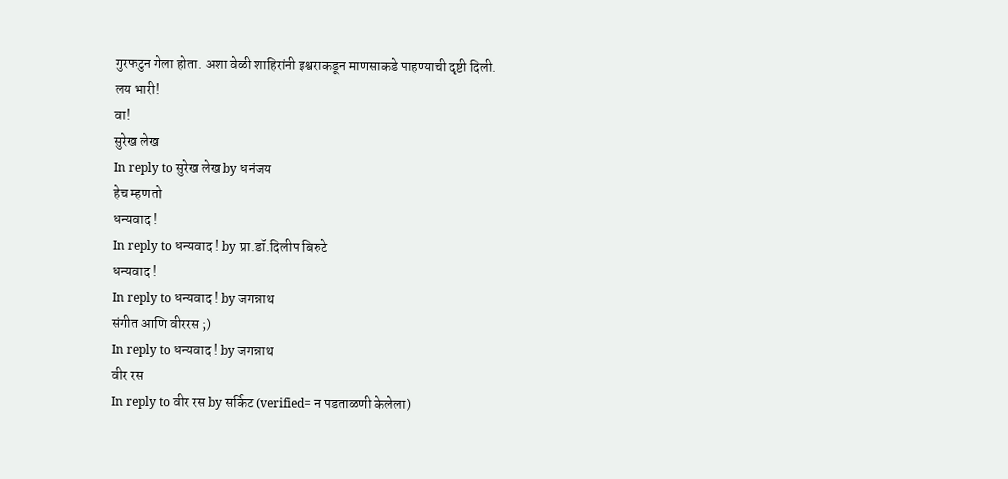गुरफटुन गेला होता. अशा वेळी शाहिरांनी इश्वराकडून माणसाकडे पाहण्याची दृष्टी दिली.
लय भारी!
वा!
सुरेख लेख
In reply to सुरेख लेख by धनंजय
हेच म्हणतो
धन्यवाद !
In reply to धन्यवाद ! by प्रा.डॉ.दिलीप बिरुटे
धन्यवाद !
In reply to धन्यवाद ! by जगन्नाथ
संगीत आणि वीररस ;)
In reply to धन्यवाद ! by जगन्नाथ
वीर रस
In reply to वीर रस by सर्किट (verified= न पडताळणी केलेला)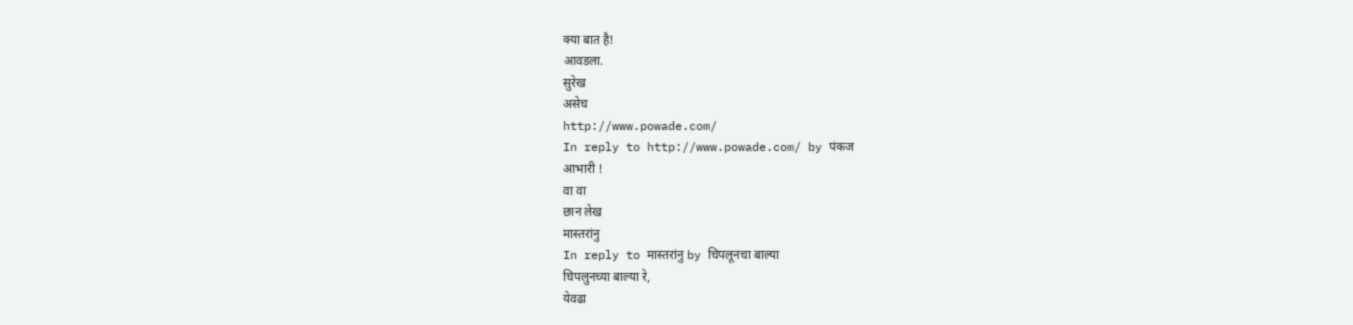क्या बात है!
आवडला.
सुरेख
असेच
http://www.powade.com/
In reply to http://www.powade.com/ by पंकज
आभारी !
वा वा
छान लेख
मास्तरांनु
In reply to मास्तरांनु by चिपलूनचा बाल्या
चिपलुनच्या बाल्या रे,
येवढा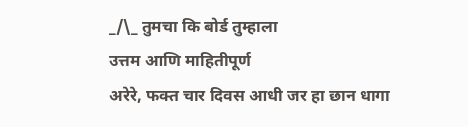_/\_ तुमचा कि बोर्ड तुम्हाला
उत्तम आणि माहितीपूर्ण
अरेरे, फक्त चार दिवस आधी जर हा छान धागा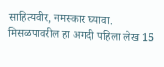साहित्यवीर, नमस्कार घ्यावा.
मिसळपावरील हा अगदी पहिला लेख 15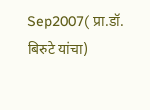Sep2007( प्रा.डॉ. बिरुटे यांचा)